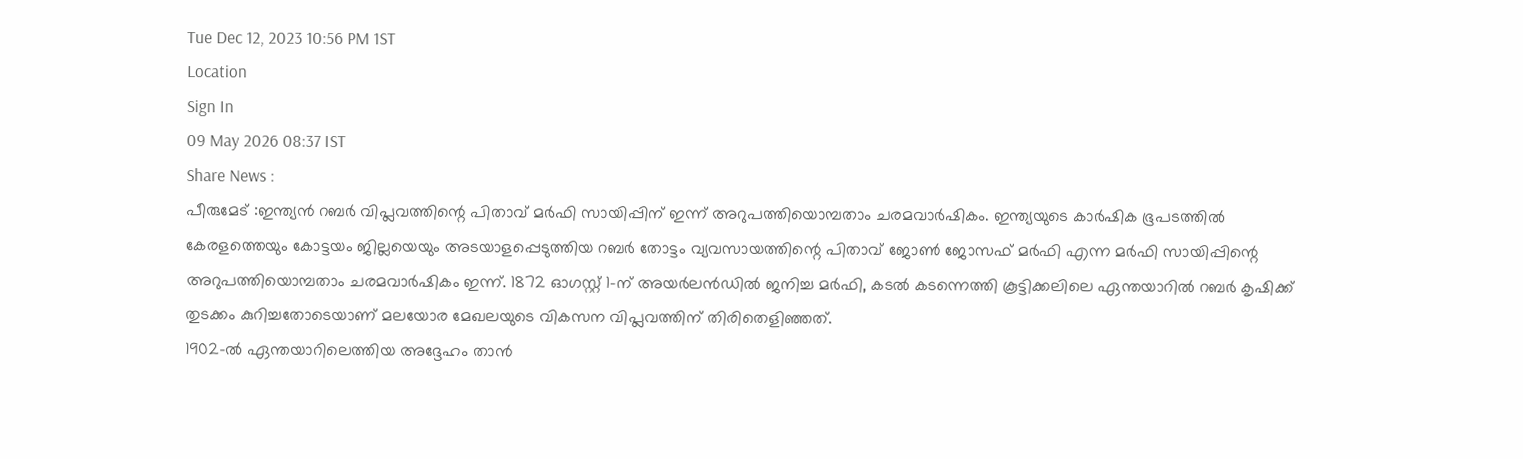Tue Dec 12, 2023 10:56 PM 1ST
Location
Sign In
09 May 2026 08:37 IST
Share News :
പീരുമേട് :ഇന്ത്യൻ റബർ വിപ്ലവത്തിന്റെ പിതാവ് മർഫി സായിപ്പിന് ഇന്ന് അറുപത്തിയൊമ്പതാം ചരമവാർഷികം. ഇന്ത്യയുടെ കാർഷിക ഭൂപടത്തിൽ കേരളത്തെയും കോട്ടയം ജില്ലയെയും അടയാളപ്പെടുത്തിയ റബർ തോട്ടം വ്യവസായത്തിന്റെ പിതാവ് ജോൺ ജോസഫ് മർഫി എന്ന മർഫി സായിപ്പിന്റെ അറുപത്തിയൊമ്പതാം ചരമവാർഷികം ഇന്ന്. 1872 ഓഗസ്റ്റ് 1-ന് അയർലൻഡിൽ ജനിച്ച മർഫി, കടൽ കടന്നെത്തി കൂട്ടിക്കലിലെ ഏന്തയാറിൽ റബർ കൃഷിക്ക് തുടക്കം കുറിച്ചതോടെയാണ് മലയോര മേഖലയുടെ വികസന വിപ്ലവത്തിന് തിരിതെളിഞ്ഞത്.
1902-ൽ ഏന്തയാറിലെത്തിയ അദ്ദേഹം താൻ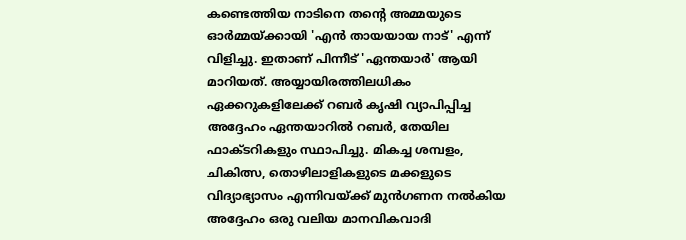കണ്ടെത്തിയ നാടിനെ തന്റെ അമ്മയുടെ ഓർമ്മയ്ക്കായി 'എൻ തായയായ നാട്' എന്ന് വിളിച്ചു. ഇതാണ് പിന്നീട് 'ഏന്തയാർ' ആയി മാറിയത്. അയ്യായിരത്തിലധികം ഏക്കറുകളിലേക്ക് റബർ കൃഷി വ്യാപിപ്പിച്ച അദ്ദേഹം ഏന്തയാറിൽ റബർ, തേയില ഫാക്ടറികളും സ്ഥാപിച്ചു. മികച്ച ശമ്പളം, ചികിത്സ, തൊഴിലാളികളുടെ മക്കളുടെ വിദ്യാഭ്യാസം എന്നിവയ്ക്ക് മുൻഗണന നൽകിയ അദ്ദേഹം ഒരു വലിയ മാനവികവാദി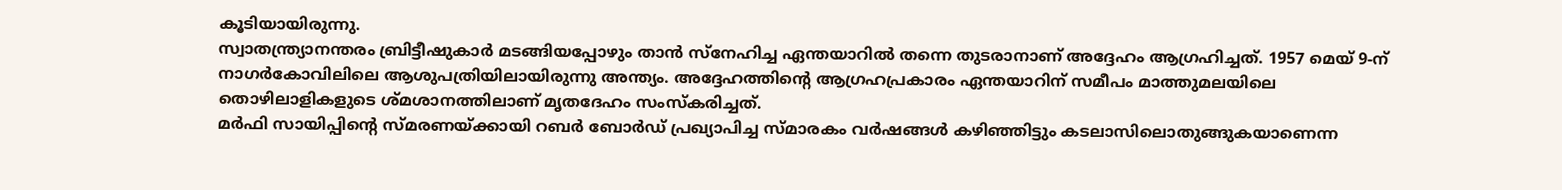കൂടിയായിരുന്നു.
സ്വാതന്ത്ര്യാനന്തരം ബ്രിട്ടീഷുകാർ മടങ്ങിയപ്പോഴും താൻ സ്നേഹിച്ച ഏന്തയാറിൽ തന്നെ തുടരാനാണ് അദ്ദേഹം ആഗ്രഹിച്ചത്. 1957 മെയ് 9-ന് നാഗർകോവിലിലെ ആശുപത്രിയിലായിരുന്നു അന്ത്യം. അദ്ദേഹത്തിന്റെ ആഗ്രഹപ്രകാരം ഏന്തയാറിന് സമീപം മാത്തുമലയിലെ തൊഴിലാളികളുടെ ശ്മശാനത്തിലാണ് മൃതദേഹം സംസ്കരിച്ചത്.
മർഫി സായിപ്പിന്റെ സ്മരണയ്ക്കായി റബർ ബോർഡ് പ്രഖ്യാപിച്ച സ്മാരകം വർഷങ്ങൾ കഴിഞ്ഞിട്ടും കടലാസിലൊതുങ്ങുകയാണെന്ന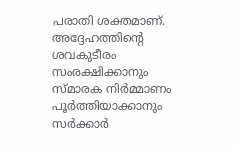പരാതി ശക്തമാണ്. അദ്ദേഹത്തിന്റെ ശവകുടീരം സംരക്ഷിക്കാനും സ്മാരക നിർമ്മാണം പൂർത്തിയാക്കാനും സർക്കാർ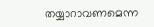തയ്യാറാവണമെന്ന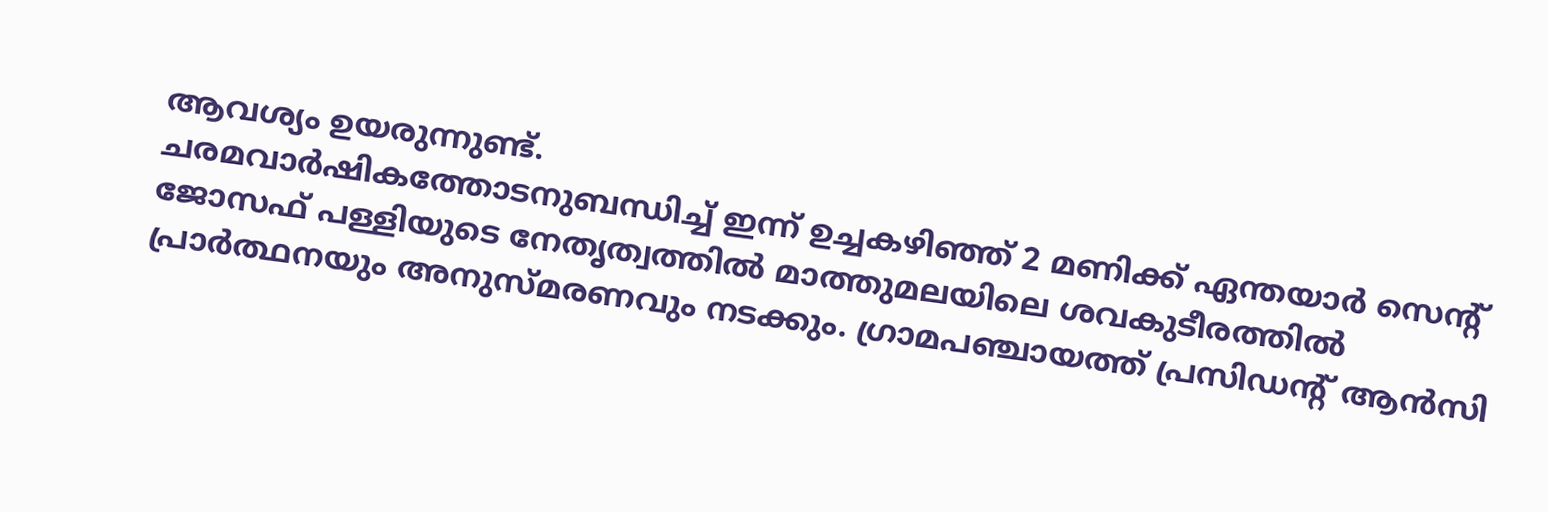ആവശ്യം ഉയരുന്നുണ്ട്.
ചരമവാർഷികത്തോടനുബന്ധിച്ച് ഇന്ന് ഉച്ചകഴിഞ്ഞ് 2 മണിക്ക് ഏന്തയാർ സെന്റ് ജോസഫ് പള്ളിയുടെ നേതൃത്വത്തിൽ മാത്തുമലയിലെ ശവകുടീരത്തിൽ പ്രാർത്ഥനയും അനുസ്മരണവും നടക്കും. ഗ്രാമപഞ്ചായത്ത് പ്രസിഡന്റ് ആൻസി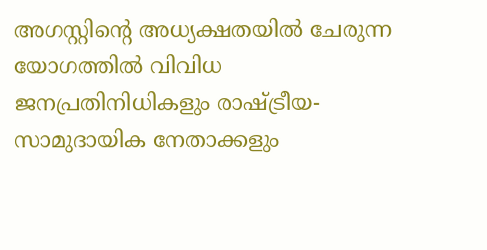അഗസ്റ്റിന്റെ അധ്യക്ഷതയിൽ ചേരുന്ന യോഗത്തിൽ വിവിധ ജനപ്രതിനിധികളും രാഷ്ട്രീയ-സാമുദായിക നേതാക്കളും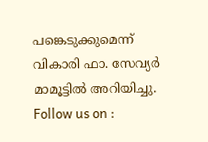പങ്കെടുക്കുമെന്ന് വികാരി ഫാ. സേവ്യർ മാമൂട്ടിൽ അറിയിച്ചു.
Follow us on :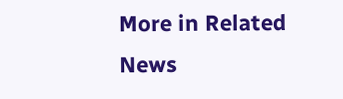More in Related News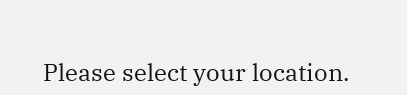Please select your location.